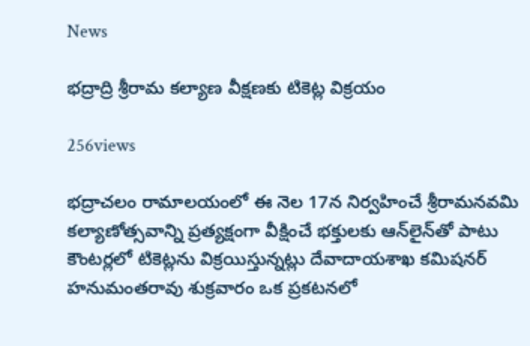News

భద్రాద్రి శ్రీరామ కల్యాణ వీక్షణకు టికెట్ల విక్రయం

256views

భద్రాచలం రామాలయంలో ఈ నెల 17న నిర్వహించే శ్రీరామనవమి కల్యాణోత్సవాన్ని ప్రత్యక్షంగా వీక్షించే భక్తులకు ఆన్‌లైన్‌తో పాటు కౌంటర్లలో టికెట్లను విక్రయిస్తున్నట్లు దేవాదాయశాఖ కమిషనర్‌ హనుమంతరావు శుక్రవారం ఒక ప్రకటనలో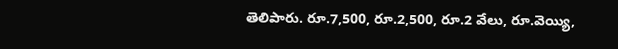తెలిపారు. రూ.7,500, రూ.2,500, రూ.2 వేలు, రూ.వెయ్యి,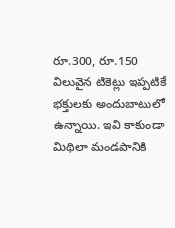రూ.300, రూ.150 విలువైన టికెట్లు ఇప్పటికే భక్తులకు అందుబాటులో ఉన్నాయి. ఇవి కాకుండా మిథిలా మండపానికి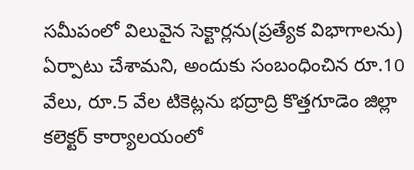సమీపంలో విలువైన సెక్టార్లను(ప్రత్యేక విభాగాలను) ఏర్పాటు చేశామని, అందుకు సంబంధించిన రూ.10 వేలు, రూ.5 వేల టికెట్లను భద్రాద్రి కొత్తగూడెం జిల్లా కలెక్టర్‌ కార్యాలయంలో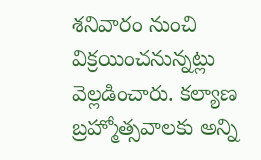శనివారం నుంచి విక్రయించనున్నట్లు వెల్లడించారు. కల్యాణ బ్రహ్మోత్సవాలకు అన్ని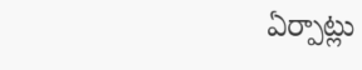ఏర్పాట్లు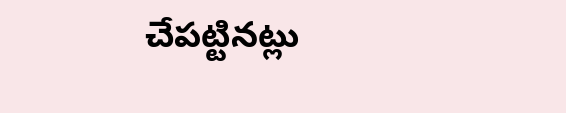చేపట్టినట్లు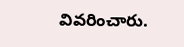వివరించారు.